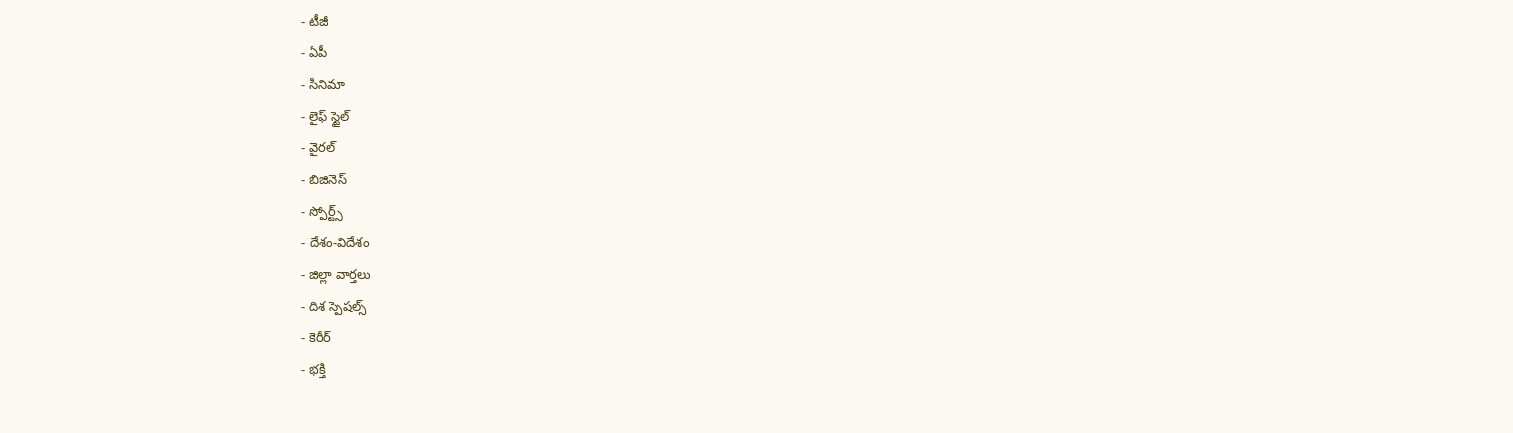- టీజీ
- ఏపీ
- సినిమా
- లైఫ్ స్టైల్
- వైరల్
- బిజినెస్
- స్పోర్ట్స్
- దేశం-విదేశం
- జిల్లా వార్తలు
- దిశ స్పెషల్స్
- కెరీర్
- భక్తి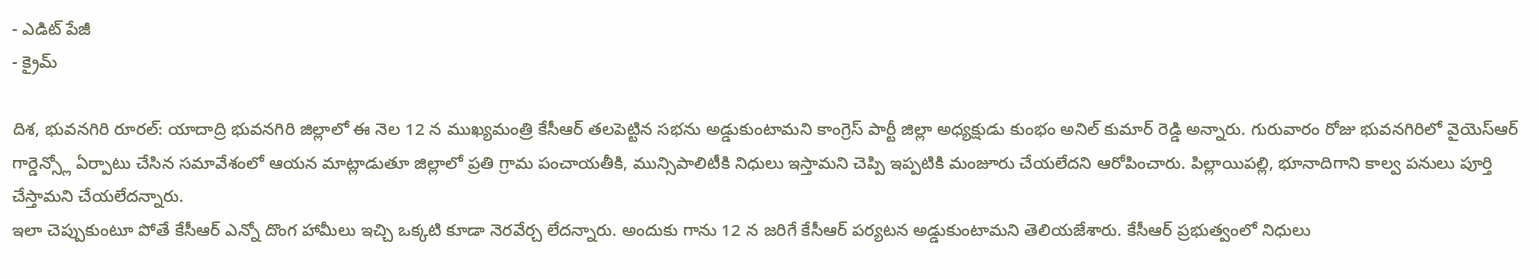- ఎడిట్ పేజీ
- క్రైమ్

దిశ, భువనగిరి రూరల్: యాదాద్రి భువనగిరి జిల్లాలో ఈ నెల 12 న ముఖ్యమంత్రి కేసీఆర్ తలపెట్టిన సభను అడ్డుకుంటామని కాంగ్రెస్ పార్టీ జిల్లా అధ్యక్షుడు కుంభం అనిల్ కుమార్ రెడ్డి అన్నారు. గురువారం రోజు భువనగిరిలో వైయెస్ఆర్ గార్డెన్స్లో ఏర్పాటు చేసిన సమావేశంలో ఆయన మాట్లాడుతూ జిల్లాలో ప్రతి గ్రామ పంచాయతీకి, మున్సిపాలిటీకి నిధులు ఇస్తామని చెప్పి ఇప్పటికి మంజూరు చేయలేదని ఆరోపించారు. పిల్లాయిపల్లి, భూనాదిగాని కాల్వ పనులు పూర్తి చేస్తామని చేయలేదన్నారు.
ఇలా చెప్పుకుంటూ పోతే కేసీఆర్ ఎన్నో దొంగ హామీలు ఇచ్చి ఒక్కటి కూడా నెరవేర్చ లేదన్నారు. అందుకు గాను 12 న జరిగే కేసీఆర్ పర్యటన అడ్డుకుంటామని తెలియజేశారు. కేసీఆర్ ప్రభుత్వంలో నిధులు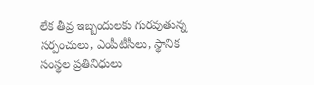లేక తీవ్ర ఇబ్బందులకు గురవుతున్న సర్పంచులు, ఎంపీటీసీలు, స్థానిక సంస్థల ప్రతినిధులు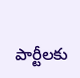పార్టీలకు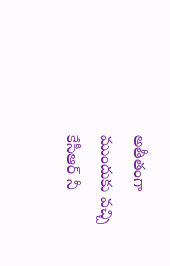అతీతంగా ముందుకు వచ్చి కేసీఆర్ నీ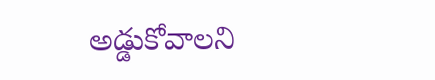అడ్డుకోవాలని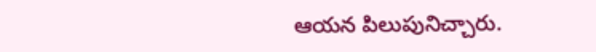ఆయన పిలుపునిచ్చారు.